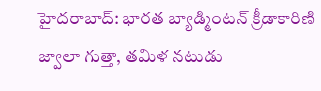హైదరాబాద్: భారత బ్యాడ్మింటన్ క్రీడాకారిణి జ్వాలా గుత్తా, తమిళ నటుడు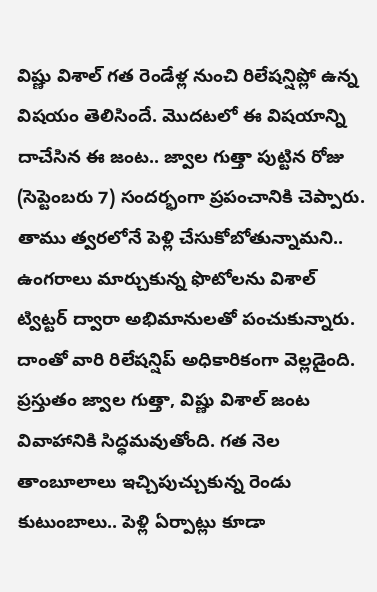విష్ణు విశాల్ గత రెండేళ్ల నుంచి రిలేషన్షిప్లో ఉన్న విషయం తెలిసిందే. మొదటలో ఈ విషయాన్ని దాచేసిన ఈ జంట.. జ్వాల గుత్తా పుట్టిన రోజు (సెప్టెంబరు 7) సందర్భంగా ప్రపంచానికి చెప్పారు. తాము త్వరలోనే పెళ్లి చేసుకోబోతున్నామని.. ఉంగరాలు మార్చుకున్న ఫొటోలను విశాల్ ట్విట్టర్ ద్వారా అభిమానులతో పంచుకున్నారు. దాంతో వారి రిలేషన్షిప్ అధికారికంగా వెల్లడైంది.
ప్రస్తుతం జ్వాల గుత్తా, విష్ణు విశాల్ జంట వివాహానికి సిద్ధమవుతోంది. గత నెల తాంబూలాలు ఇచ్చిపుచ్చుకున్న రెండు కుటుంబాలు.. పెళ్లి ఏర్పాట్లు కూడా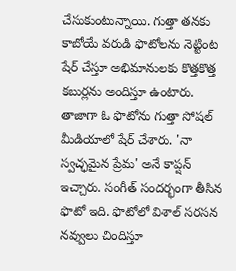చేసుకుంటున్నాయి. గుత్తా తనకు కాబోయే వరుడి ఫొటోలను నెట్టింట షేర్ చేస్తూ అభిమానులకు కొత్తకొత్త కబుర్లను అందిస్తూ ఉంటారు. తాజాగా ఓ ఫొటోను గుత్తా సోషల్ మీడియాలో షేర్ చేశారు. 'నా స్వచ్ఛమైన ప్రేమ' అనే కాప్షన్ ఇచ్చారు. సంగీత్ సందర్భంగా తీసిన ఫొటో ఇది. ఫొటోలో విశాల్ సరసన నవ్వులు చిందిస్తూ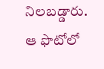నిలబడ్డారు. ఆ ఫొటోలో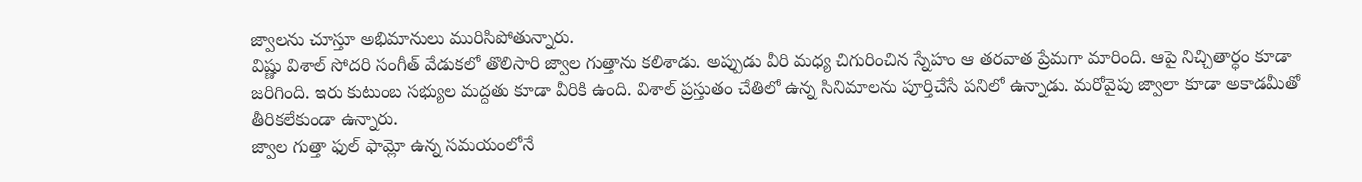జ్వాలను చూస్తూ అభిమానులు మురిసిపోతున్నారు.
విష్ణు విశాల్ సోదరి సంగీత్ వేడుకలో తొలిసారి జ్వాల గుత్తాను కలిశాడు. అప్పుడు వీరి మధ్య చిగురించిన స్నేహం ఆ తరవాత ప్రేమగా మారింది. ఆపై నిచ్చితార్ధం కూడా జరిగింది. ఇరు కుటుంబ సభ్యుల మద్దతు కూడా వీరికి ఉంది. విశాల్ ప్రస్తుతం చేతిలో ఉన్న సినిమాలను పూర్తిచేసే పనిలో ఉన్నాడు. మరోవైపు జ్వాలా కూడా అకాడమీతో తీరికలేకుండా ఉన్నారు.
జ్వాల గుత్తా ఫుల్ ఫామ్లో ఉన్న సమయంలోనే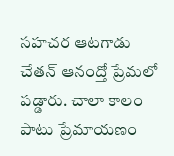సహచర ఆటగాడు చేతన్ ఆనంద్తో ప్రేమలో పడ్డారు. చాలా కాలం పాటు ప్రేమాయణం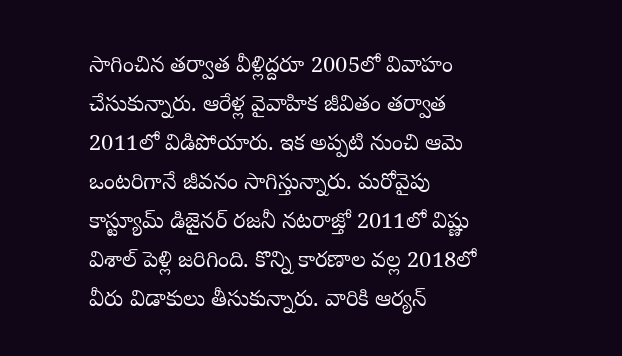సాగించిన తర్వాత వీళ్లిద్దరూ 2005లో వివాహం చేసుకున్నారు. ఆరేళ్ల వైవాహిక జీవితం తర్వాత 2011లో విడిపోయారు. ఇక అప్పటి నుంచి ఆమె ఒంటరిగానే జీవనం సాగిస్తున్నారు. మరోవైపు కాస్ట్యూమ్ డిజైనర్ రజనీ నటరాజ్తో 2011లో విష్ణు విశాల్ పెళ్లి జరిగింది. కొన్ని కారణాల వల్ల 2018లో వీరు విడాకులు తీసుకున్నారు. వారికి ఆర్యన్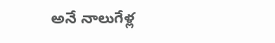అనే నాలుగేళ్ల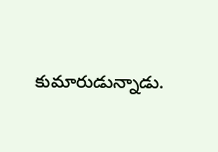కుమారుడున్నాడు.